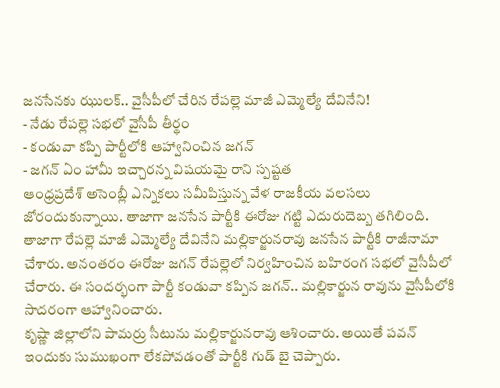జనసేనకు ఝులక్.. వైసీపీలో చేరిన రేపల్లె మాజీ ఎమ్మెల్యే దేవినేని!
- నేడు రేపల్లె సభలో వైసీపీ తీర్థం
- కండువా కప్పి పార్టీలోకి ఆహ్వానించిన జగన్
- జగన్ ఏం హామీ ఇచ్చారన్న విషయమై రాని స్పష్టత
ఆంధ్రప్రదేశ్ అసెంబ్లీ ఎన్నికలు సమీపిస్తున్న వేళ రాజకీయ వలసలు జోరందుకున్నాయి. తాజాగా జనసేన పార్టీకి ఈరోజు గట్టి ఎదురుదెబ్బ తగిలింది. తాజాగా రేపల్లె మాజీ ఎమ్మెల్యే దేవినేని మల్లికార్జునరావు జనసేన పార్టీకి రాజీనామా చేశారు. అనంతరం ఈరోజు జగన్ రేపల్లెలో నిర్వహించిన బహిరంగ సభలో వైసీపీలో చేరారు. ఈ సందర్భంగా పార్టీ కండువా కప్పిన జగన్.. మల్లికార్జున రావును వైసీపీలోకి సాదరంగా ఆహ్వానించారు.
కృష్ణా జిల్లాలోని పామర్రు సీటును మల్లికార్జునరావు ఆశించారు. అయితే పవన్ ఇందుకు సుముఖంగా లేకపోవడంతో పార్టీకి గుడ్ బై చెప్పారు.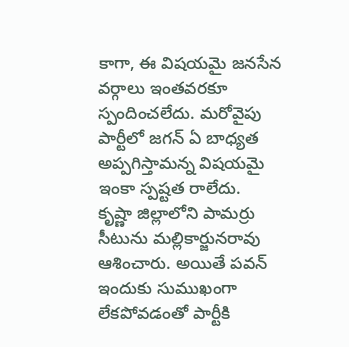కాగా, ఈ విషయమై జనసేన వర్గాలు ఇంతవరకూ స్పందించలేదు. మరోవైపు పార్టీలో జగన్ ఏ బాధ్యత అప్పగిస్తామన్న విషయమై ఇంకా స్పష్టత రాలేదు.
కృష్ణా జిల్లాలోని పామర్రు సీటును మల్లికార్జునరావు ఆశించారు. అయితే పవన్ ఇందుకు సుముఖంగా లేకపోవడంతో పార్టీకి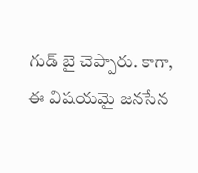గుడ్ బై చెప్పారు. కాగా, ఈ విషయమై జనసేన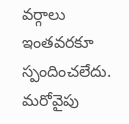వర్గాలు ఇంతవరకూ స్పందించలేదు. మరోవైపు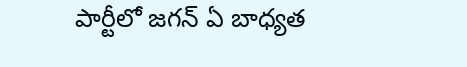పార్టీలో జగన్ ఏ బాధ్యత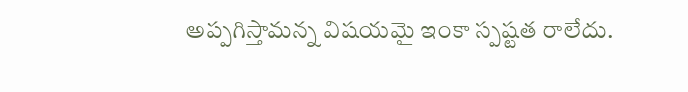అప్పగిస్తామన్న విషయమై ఇంకా స్పష్టత రాలేదు.